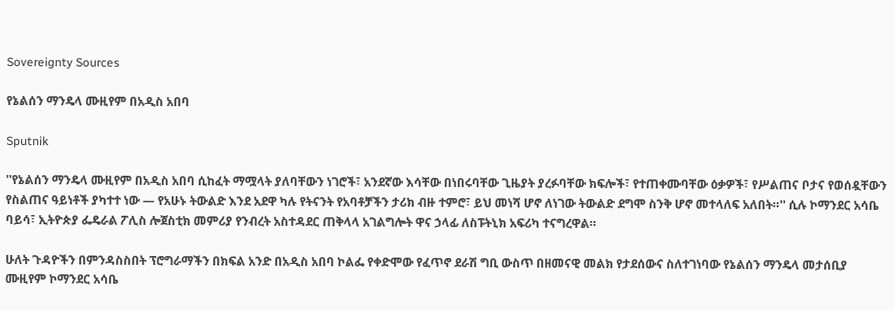Sovereignty Sources

የኔልሰን ማንዴላ ሙዚየም በአዲስ አበባ

Sputnik

''የኔልሰን ማንዴላ ሙዚየም በአዲስ አበባ ሲከፈት ማሟላት ያለባቸውን ነገሮች፣ አንደኛው እሳቸው በነበሩባቸው ጊዜያት ያረፉባቸው ክፍሎች፣ የተጠቀሙባቸው ዕቃዎች፣ የሥልጠና ቦታና የወሰዷቸውን የስልጠና ዓይነቶች ያካተተ ነው — የአሁኑ ትውልድ እንደ አደዋ ካሉ የትናንት የአባቶቻችን ታሪክ ብዙ ተምሮ፣ ይህ መነሻ ሆኖ ለነገው ትውልድ ደግሞ ስንቅ ሆኖ መተላለፍ አለበት።'' ሲሉ ኮማንደር አሳቤ ባይሳ፣ ኢትዮጵያ ፌዴራል ፖሊስ ሎጀስቲክ መምሪያ የንብረት አስተዳደር ጠቅላላ አገልግሎት ዋና ኃላፊ ለስፑትኒክ አፍሪካ ተናግረዋል።

ሁለት ጉዳዮችን በምንዳስስበት ፕሮግራማችን በክፍል አንድ በአዲስ አበባ ኮልፌ የቀድሞው የፈጥኖ ደራሽ ግቢ ውስጥ በዘመናዊ መልክ የታደሰውና ስለተገነባው የኔልሰን ማንዴላ መታሰቢያ ሙዚየም ኮማንደር አሳቤ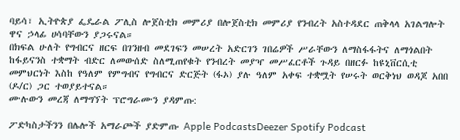ባይሳ፣ ኢትዮጵያ ፌዴራል ፖሊስ ሎጀስቲክ መምሪያ በሎጀስቲክ መምሪያ የንብረት አስተዳደር ጠቅላላ አገልግሎት ዋና ኃላፊ ሀሳባቸውን ያጋሩናል።
በክፍል ሁለት የግብርና ዘርፍ በገንዘብ መደገፍን መሠረት አድርገን ገበሬዎች ሥራቸውን ለማስፋፋትና ለማጎልበት ከፋይናንስ ተቋማት ብድር ለመውሰድ ስለሚጠየቁት የንብረት መያዣ መሥፈርቶች ጉዳይ በዘርፉ ከዩኒቨርሲቲ መምህርነት እስከ የዓለም የምግብና የግብርና ድርጅት (ፋኦ) ያሉ ዓለም አቀፍ ተቋሟት የሠሩት ወርቅነህ ወዳጆ አበበ (ዶ/ር) ጋር ተወያይተናል።
ሙሉውን መረጃ ለማግኘት ፕሮግራሙን ያዳምጡ:

ፖድካስታችንን በሌሎች አማራጮች ያድምጡ Apple PodcastsDeezer Spotify Podcast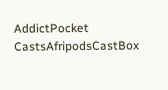AddictPocket CastsAfripodsCastBox